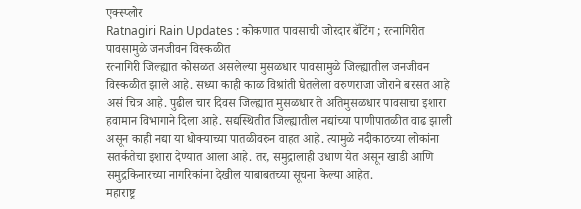एक्स्प्लोर
Ratnagiri Rain Updates : कोकणात पावसाची जोरदार बॅटिंग ; रत्नागिरीत पावसामुळे जनजीवन विस्कळीत
रत्नागिरी जिल्ह्यात कोसळत असलेल्या मुसळधार पावसामुळे जिल्ह्यातील जनजीवन विस्कळीत झाले आहे. सध्या काही काळ विश्रांती घेतलेला वरुणराजा जोराने बरसत आहे असं चित्र आहे. पुढील चार दिवस जिल्ह्यात मुसळधार ते अतिमुसळधार पावसाचा इशारा हवामान विभागाने दिला आहे. सद्यस्थितीत जिल्ह्यातील नद्यांच्या पाणीपातळीत वाढ झाली असून काही नद्या या धोक्याच्या पातळीवरुन वाहत आहे. त्यामुळे नदीकाठच्या लोकांना सतर्कतेचा इशारा देण्यात आला आहे. तर, समुद्रालाही उधाण येत असून खाडी आणि समुद्रकिनारच्या नागरिकांना देखील याबाबतच्या सूचना केल्या आहेत.
महाराष्ट्र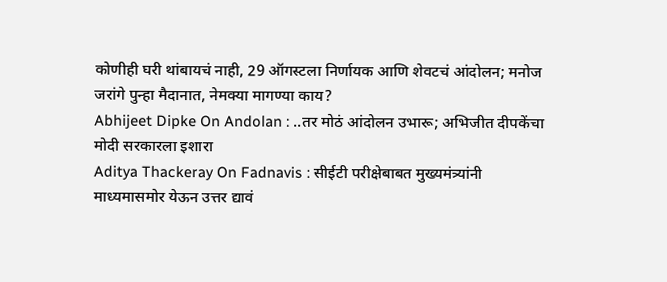कोणीही घरी थांबायचं नाही, 29 ऑगस्टला निर्णायक आणि शेवटचं आंदोलन; मनोज जरांगे पुन्हा मैदानात, नेमक्या मागण्या काय?
Abhijeet Dipke On Andolan : ..तर मोठं आंदोलन उभारू; अभिजीत दीपकेंचा मोदी सरकारला इशारा
Aditya Thackeray On Fadnavis : सीईटी परीक्षेबाबत मुख्यमंत्र्यांनी माध्यमासमोर येऊन उत्तर द्यावं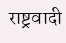राष्ट्रवादी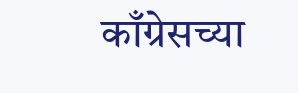काँग्रेसच्या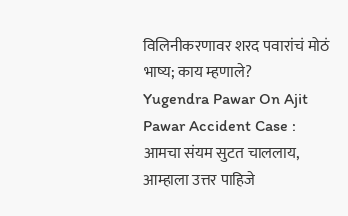विलिनीकरणावर शरद पवारांचं मोठं भाष्य; काय म्हणाले?
Yugendra Pawar On Ajit Pawar Accident Case : आमचा संयम सुटत चाललाय, आम्हाला उत्तर पाहिजे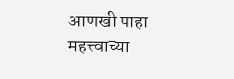आणखी पाहा
महत्त्वाच्या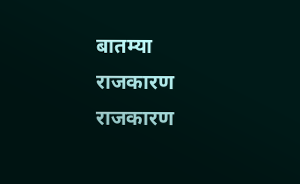बातम्या
राजकारण
राजकारण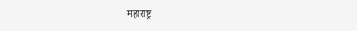महाराष्ट्र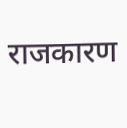राजकारण